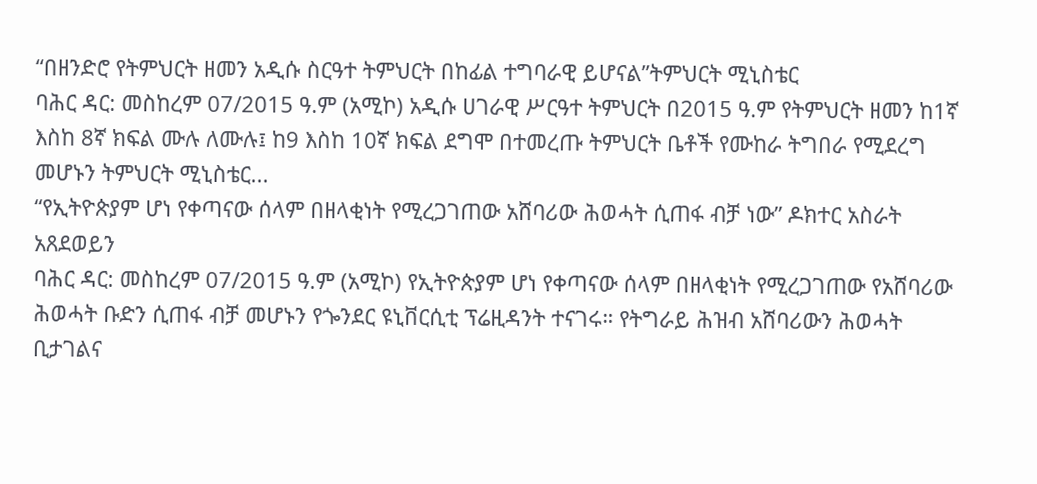“በዘንድሮ የትምህርት ዘመን አዲሱ ስርዓተ ትምህርት በከፊል ተግባራዊ ይሆናል”ትምህርት ሚኒስቴር
ባሕር ዳር: መስከረም 07/2015 ዓ.ም (አሚኮ) አዲሱ ሀገራዊ ሥርዓተ ትምህርት በ2015 ዓ.ም የትምህርት ዘመን ከ1ኛ እስከ 8ኛ ክፍል ሙሉ ለሙሉ፤ ከ9 እስከ 10ኛ ክፍል ደግሞ በተመረጡ ትምህርት ቤቶች የሙከራ ትግበራ የሚደረግ መሆኑን ትምህርት ሚኒስቴር...
“የኢትዮጵያም ሆነ የቀጣናው ሰላም በዘላቂነት የሚረጋገጠው አሸባሪው ሕወሓት ሲጠፋ ብቻ ነው” ዶክተር አስራት አጸደወይን
ባሕር ዳር: መስከረም 07/2015 ዓ.ም (አሚኮ) የኢትዮጵያም ሆነ የቀጣናው ሰላም በዘላቂነት የሚረጋገጠው የአሸባሪው ሕወሓት ቡድን ሲጠፋ ብቻ መሆኑን የጐንደር ዩኒቨርሲቲ ፕሬዚዳንት ተናገሩ። የትግራይ ሕዝብ አሸባሪውን ሕወሓት ቢታገልና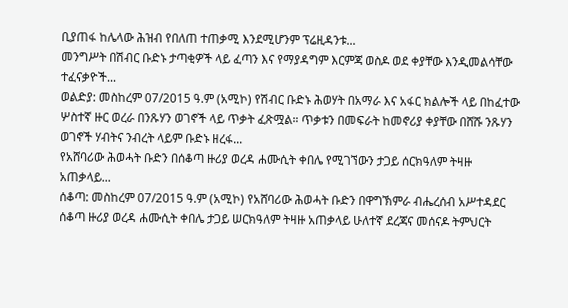ቢያጠፋ ከሌላው ሕዝብ የበለጠ ተጠቃሚ እንደሚሆንም ፕሬዚዳንቱ...
መንግሥት በሽብር ቡድኑ ታጣቂዎች ላይ ፈጣን እና የማያዳግም እርምጃ ወስዶ ወደ ቀያቸው እንዲመልሳቸው ተፈናቃዮች...
ወልድያ: መስከረም 07/2015 ዓ.ም (አሚኮ) የሽብር ቡድኑ ሕወሃት በአማራ እና አፋር ክልሎች ላይ በከፈተው ሦስተኛ ዙር ወረራ በንጹሃን ወገኖች ላይ ጥቃት ፈጽሟል። ጥቃቱን በመፍራት ከመኖሪያ ቀያቸው በሸሹ ንጹሃን ወገኖች ሃብትና ንብረት ላይም ቡድኑ ዘረፋ...
የአሸባሪው ሕወሓት ቡድን በሰቆጣ ዙሪያ ወረዳ ሐሙሲት ቀበሌ የሚገኘውን ታጋይ ሰርክዓለም ትዛዙ አጠቃላይ...
ሰቆጣ: መስከረም 07/2015 ዓ.ም (አሚኮ) የአሸባሪው ሕወሓት ቡድን በዋግኽምራ ብሔረሰብ አሥተዳደር ሰቆጣ ዙሪያ ወረዳ ሐሙሲት ቀበሌ ታጋይ ሠርክዓለም ትዛዙ አጠቃላይ ሁለተኛ ደረጃና መሰናዶ ትምህርት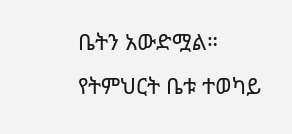ቤትን አውድሟል። የትምህርት ቤቱ ተወካይ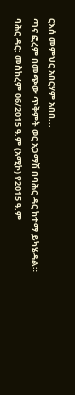ርእሰ መምህር አበርሃም አበበ...
ጣና ፎረም በመጭው ጥቅምት ወር አጋማሽ በባሕር ዳር ከተማ ይካሄዳል።
ባሕር ዳር: መስከረም 06/2015 ዓ.ም (አሚኮ) የ2015 ዓ.ም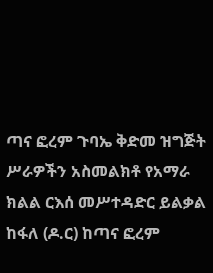ጣና ፎረም ጉባኤ ቅድመ ዝግጅት ሥራዎችን አስመልክቶ የአማራ ክልል ርእሰ መሥተዳድር ይልቃል ከፋለ (ዶ.ር) ከጣና ፎረም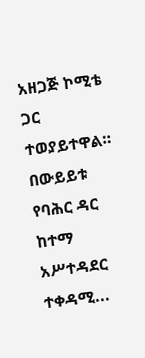አዘጋጅ ኮሚቴ ጋር ተወያይተዋል።
በውይይቱ የባሕር ዳር ከተማ አሥተዳደር ተቀዳሚ...